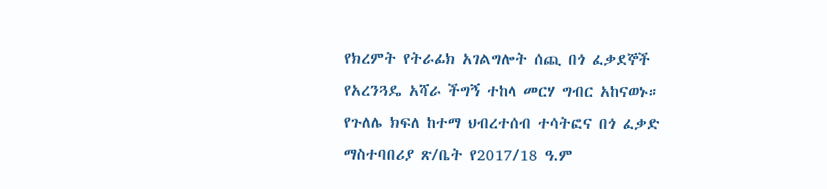የክረምት የትራፊክ አገልግሎት ሰጪ በጎ ፈቃደኞች የአረንጓዴ አሻራ ችግኝ ተከላ መርሃ ግብር አከናወኑ።
የጉለሌ ክፍለ ከተማ ህብረተሰብ ተሳትፎና በጎ ፈቃድ ማስተባበሪያ ጽ/ቤት የ2017/18 ዓ.ም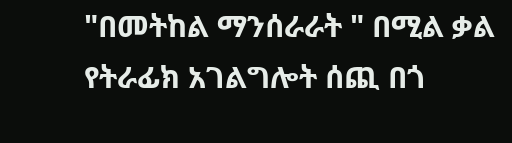"በመትከል ማንሰራራት " በሚል ቃል የትራፊክ አገልግሎት ሰጪ በጎ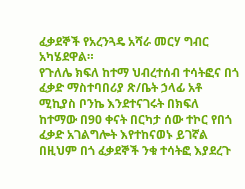ፈቃደኞች የአረንጓዴ አሻራ መርሃ ግብር አካሄደዋል።
የጉለሌ ክፍለ ከተማ ህብረተሰብ ተሳትፎና በጎ ፈቃድ ማስተባበሪያ ጽ/ቤት ኃላፊ አቶ ሚኪያስ ቦንኬ እንደተናገሩት በክፍለ ከተማው በ90 ቀናት በርካታ ሰው ተኮር የበጎ ፈቃድ አገልግሎት እየተከናወኑ ይገኛል በዚህም በጎ ፈቃደኞች ንቁ ተሳትፎ እያደረጉ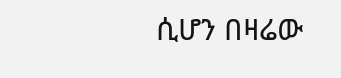ሲሆን በዛሬው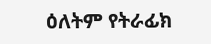ዕለትም የትራፊክ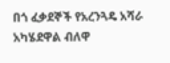በጎ ፈቃደኞች የአረንጓዴ አሻራ አካሄደዋል ብለዋ